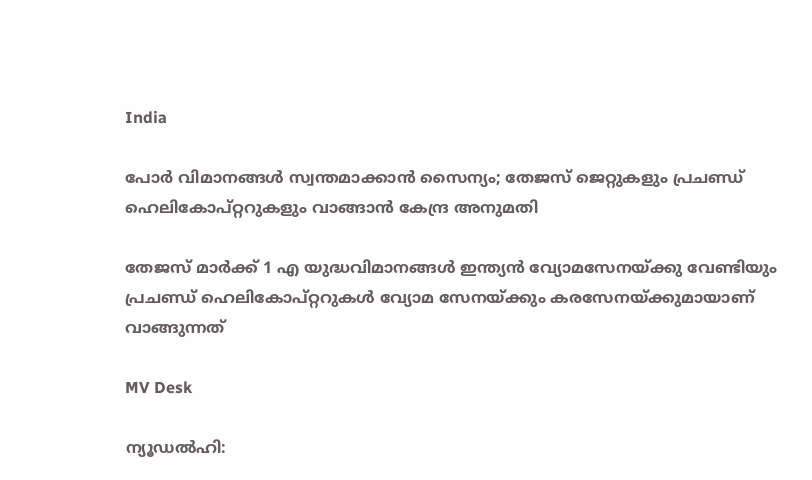India

പോർ വിമാനങ്ങൾ സ്വന്തമാക്കാൻ സൈന്യം; തേജസ് ജെറ്റുകളും പ്രചണ്ഡ് ഹെലികോപ്റ്ററുകളും വാങ്ങാൻ കേന്ദ്ര അനുമതി

തേജസ് മാർക്ക് 1 എ യുദ്ധവിമാനങ്ങൾ ഇന്ത്യൻ വ്യോമസേനയ്ക്കു വേണ്ടിയും പ്രചണ്ഡ് ഹെലികോപ്റ്ററുകൾ വ്യോമ സേനയ്ക്കും കരസേനയ്ക്കുമായാണ് വാങ്ങുന്നത്

MV Desk

ന്യൂഡൽഹി: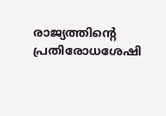രാജ്യത്തിന്‍റെ പ്രതിരോധശേഷി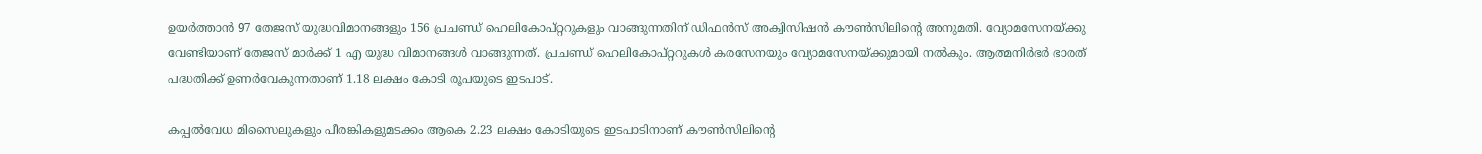ഉയർത്താൻ 97 തേജസ് യുദ്ധവിമാനങ്ങളും 156 പ്രചണ്ഡ് ഹെലികോപ്റ്ററുകളും വാങ്ങുന്നതിന് ഡിഫൻസ് അക്വിസിഷൻ കൗൺസിലിന്‍റെ അനുമതി. വ്യോമസേനയ്ക്കു വേണ്ടിയാണ് തേജസ് മാർക്ക് 1 എ യുദ്ധ വിമാനങ്ങൾ വാങ്ങുന്നത്. പ്രചണ്ഡ് ഹെലികോപ്റ്ററുകൾ കരസേനയും വ്യോമസേനയ്ക്കുമായി നൽകും. ആത്മനിർഭർ ഭാരത് പദ്ധതിക്ക് ഉണർവേകുന്നതാണ് 1.18 ലക്ഷം കോടി രൂപയുടെ ഇടപാട്.

കപ്പൽവേധ മിസൈലുകളും പീരങ്കികളുമടക്കം ആകെ 2.23 ലക്ഷം കോടിയുടെ ഇടപാടിനാണ് കൗൺസിലിന്‍റെ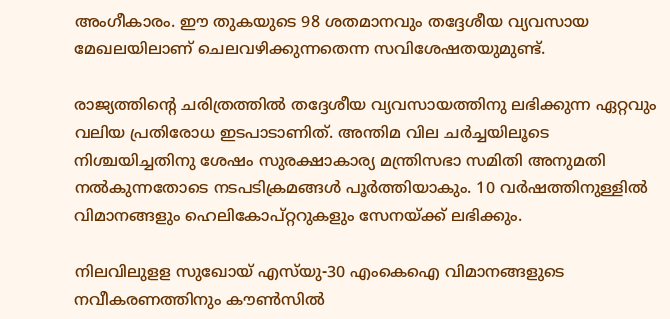അംഗീകാരം. ഈ തുകയുടെ 98 ശതമാനവും തദ്ദേശീയ വ്യവസായ മേഖലയിലാണ് ചെലവഴിക്കുന്നതെന്ന സവിശേഷതയുമുണ്ട്.

രാജ്യത്തിന്‍റെ ചരിത്രത്തിൽ തദ്ദേശീയ വ്യവസായത്തിനു ലഭിക്കുന്ന ഏറ്റവും വലിയ പ്രതിരോധ ഇടപാടാണിത്. അന്തിമ വില ചർച്ചയിലൂടെ നിശ്ചയിച്ചതിനു ശേഷം സുരക്ഷാകാര്യ മന്ത്രിസഭാ സമിതി അനുമതി നൽകുന്നതോടെ നടപടിക്രമങ്ങൾ പൂർത്തിയാകും. 10 വർഷത്തിനുള്ളിൽ വിമാനങ്ങളും ഹെലികോപ്റ്ററുകളും സേനയ്ക്ക് ലഭിക്കും.

നിലവിലുളള സുഖോയ് എസ്‌യു-30 എംകെഐ വിമാനങ്ങളുടെ നവീകരണത്തിനും കൗൺസിൽ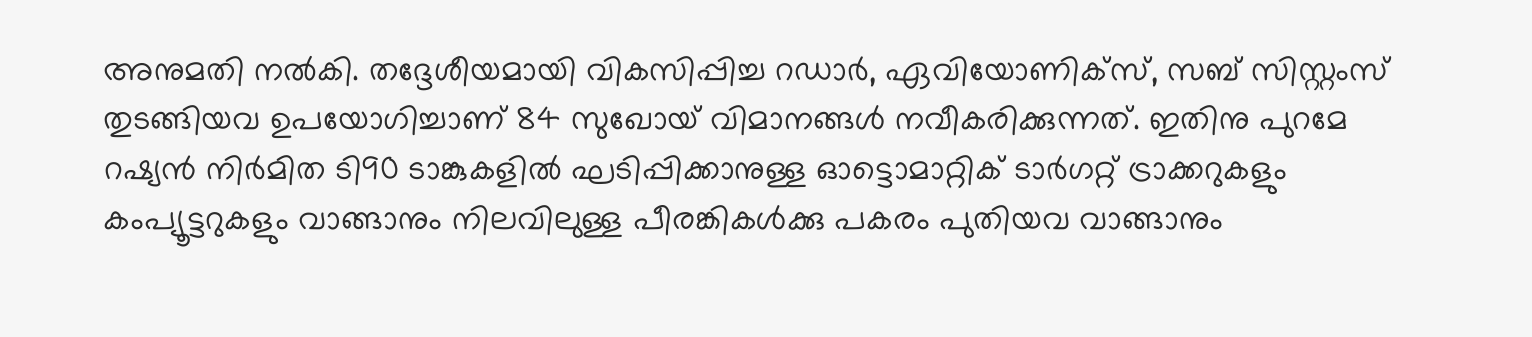അനുമതി നൽകി. തദ്ദേശീയമായി വികസിപ്പിച്ച റഡാർ, ഏവിയോണിക്സ്, സബ് സിസ്റ്റംസ് തുടങ്ങിയവ ഉപയോഗിച്ചാണ് 84 സുഖോയ് വിമാനങ്ങൾ നവീകരിക്കുന്നത്. ഇതിനു പുറമേ റഷ്യൻ നിർമിത ടി90 ടാങ്കുകളിൽ ഘടിപ്പിക്കാനുള്ള ഓട്ടൊമാറ്റിക് ടാർഗറ്റ് ട്രാക്കറുകളും കംപ്യൂട്ടറുകളും വാങ്ങാനും നിലവിലുള്ള പീരങ്കികൾക്കു പകരം പുതിയവ വാങ്ങാനും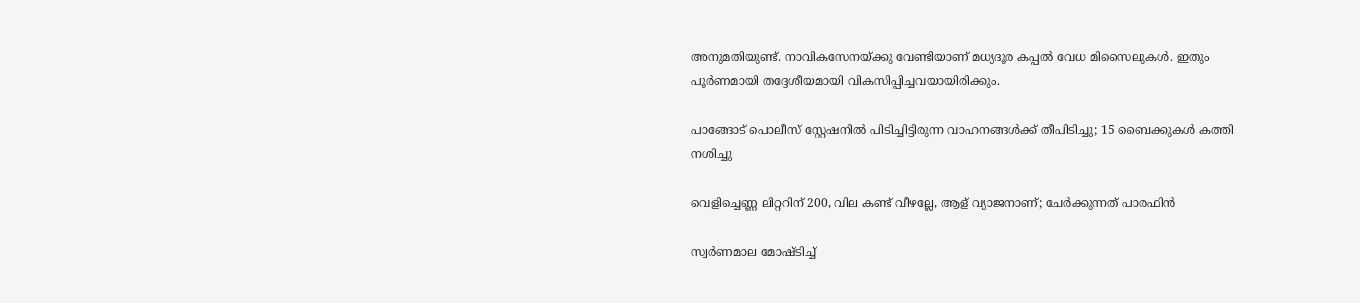അനുമതിയുണ്ട്. നാവികസേനയ്ക്കു വേണ്ടിയാണ് മധ്യദൂര കപ്പൽ വേധ മിസൈലുകൾ. ഇതും പൂർണമായി തദ്ദേശീയമായി വികസിപ്പിച്ചവയായിരിക്കും.

പാങ്ങോട് പൊലീസ് സ്റ്റേഷനിൽ പിടിച്ചിട്ടിരുന്ന വാഹനങ്ങൾക്ക് തീപിടിച്ചു; 15 ബൈക്കുകൾ കത്തി നശിച്ചു

വെളിച്ചെണ്ണ ലിറ്ററിന് 200, വില കണ്ട് വീഴല്ലേ, ആള് വ്യാജനാണ്; ചേർക്കുന്നത് പാരഫിൻ

സ്വർണമാല മോഷ്ടിച്ച്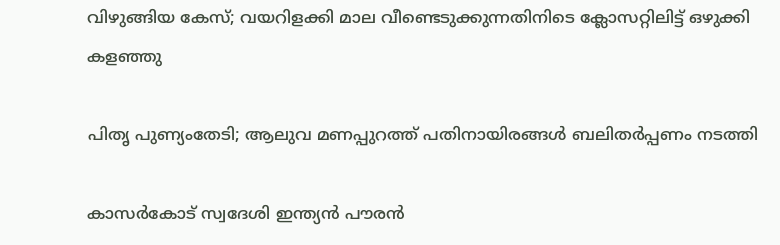വിഴുങ്ങിയ കേസ്; വയറിളക്കി മാല വീണ്ടെടുക്കുന്നതിനിടെ ക്ലോസറ്റിലിട്ട് ഒഴുക്കി കളഞ്ഞു

പിതൃ പുണ്യംതേടി; ആലുവ മണപ്പുറത്ത് പതിനായിരങ്ങൾ ബലിതർപ്പണം നടത്തി

കാസർകോട് സ്വദേശി ഇന്ത്യൻ പൗരൻ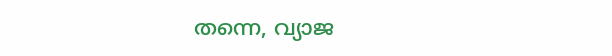തന്നെ, വ്യാജ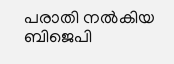പരാതി നൽകിയ ബിജെപി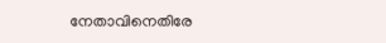നേതാവിനെതിരേ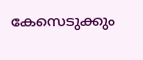കേസെടുക്കും